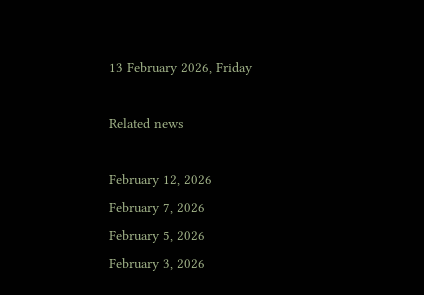13 February 2026, Friday

Related news

February 12, 2026
February 7, 2026
February 5, 2026
February 3, 2026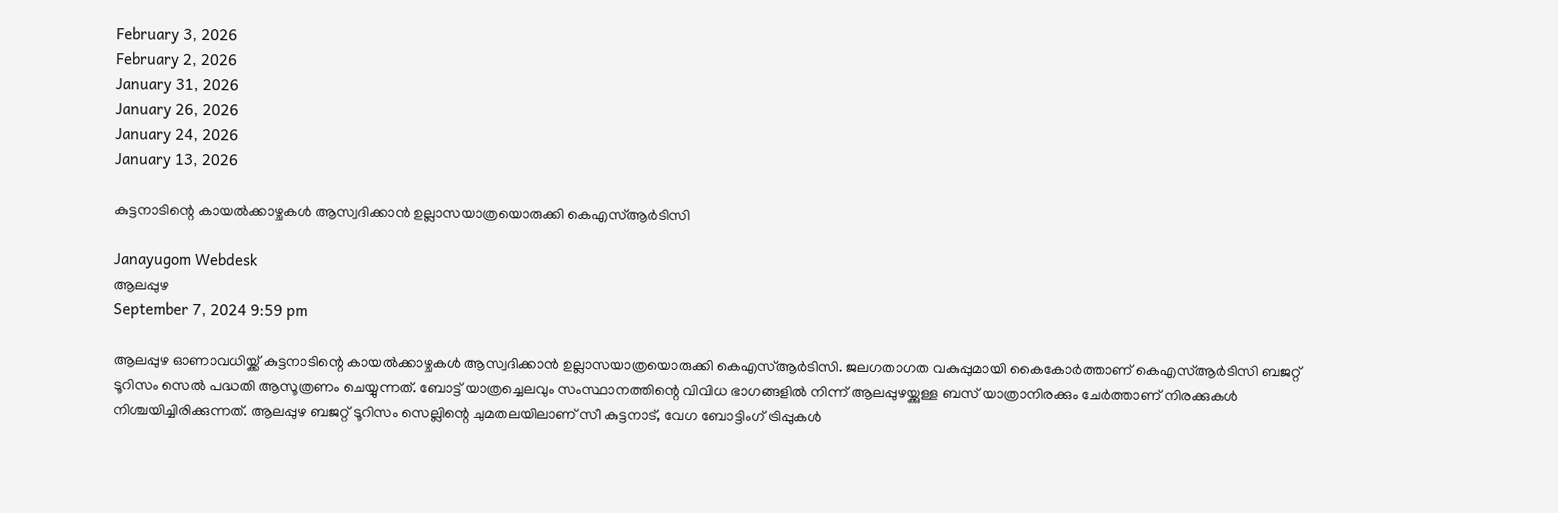February 3, 2026
February 2, 2026
January 31, 2026
January 26, 2026
January 24, 2026
January 13, 2026

കുട്ടനാടിന്റെ കായൽക്കാഴ്ചകൾ ആസ്വദിക്കാൻ ഉല്ലാസയാത്രയൊരുക്കി കെഎസ്ആർടിസി

Janayugom Webdesk
ആലപ്പുഴ
September 7, 2024 9:59 pm

ആലപ്പുഴ ഓണാവധിയ്ക്ക് കുട്ടനാടിന്റെ കായൽക്കാഴ്ചകൾ ആസ്വദിക്കാൻ ഉല്ലാസയാത്രയൊരുക്കി കെഎസ്ആർടിസി. ജലഗതാഗത വകുപ്പുമായി കൈകോർത്താണ് കെഎസ്ആർടിസി ബജറ്റ് ടൂറിസം സെൽ പദ്ധതി ആസൂത്രണം ചെയ്യുന്നത്. ബോട്ട് യാത്രച്ചെലവും സംസ്ഥാനത്തിന്റെ വിവിധ ഭാഗങ്ങളിൽ നിന്ന് ആലപ്പുഴയ്ക്കുള്ള ബസ് യാത്രാനിരക്കും ചേർത്താണ് നിരക്കുകൾ നിശ്ചയിച്ചിരിക്കുന്നത്. ആലപ്പുഴ ബജറ്റ് ടൂറിസം സെല്ലിന്റെ ചുമതലയിലാണ് സീ കുട്ടനാട്, വേഗ ബോട്ടിംഗ് ട്രിപ്പുകൾ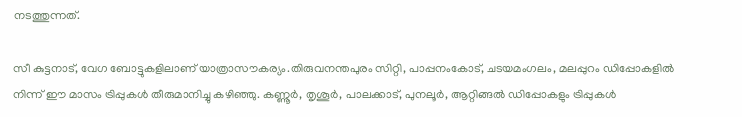നടത്തുന്നത്.

സീ കുട്ടനാട്, വേഗ ബോട്ടുകളിലാണ് യാത്രാസൗകര്യം.തിരുവനന്തപുരം സിറ്റി, പാപ്പനംകോട്, ചടയമംഗലം, മലപ്പുറം ഡിപ്പോകളിൽ നിന്ന് ഈ മാസം ട്രിപ്പുകൾ തീരുമാനിച്ചു കഴിഞ്ഞു. കണ്ണൂർ, തൃശൂർ, പാലക്കാട്, പുനലൂർ, ആറ്റിങ്ങൽ ഡിപ്പോകളും ട്രിപ്പുകൾ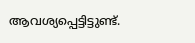ആവശ്യപ്പെട്ടിട്ടുണ്ട്.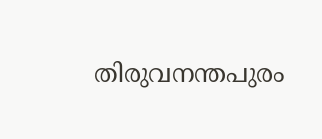തിരുവനന്തപുരം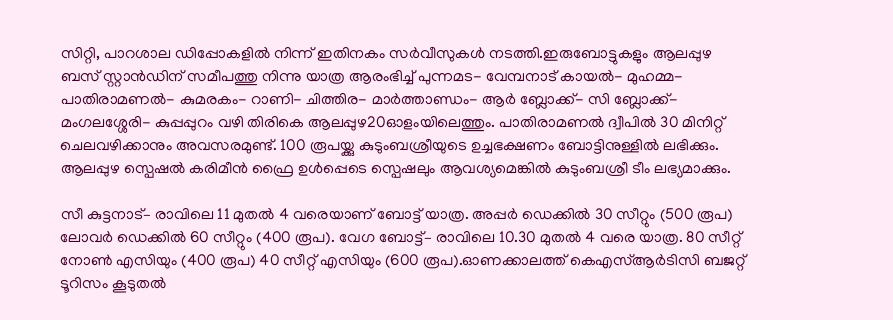സിറ്റി, പാറശാല ഡിപ്പോകളിൽ നിന്ന് ഇതിനകം സർവീസുകൾ നടത്തി.ഇരുബോട്ടുകളും ആലപ്പുഴ ബസ് സ്റ്റാൻഡിന് സമീപത്തു നിന്നു യാത്ര ആരംഭിച്ച് പുന്നമട- വേമ്പനാട് കായൽ- മുഹമ്മ- പാതിരാമണൽ- കുമരകം- റാണി- ചിത്തിര- മാർത്താണ്ഡം- ആർ ബ്ലോക്ക്- സി ബ്ലോക്ക്- മംഗലശ്ശേരി- കുപ്പപ്പുറം വഴി തിരികെ ആലപ്പുഴ20ഓളംയിലെത്തും. പാതിരാമണൽ ദ്വീപിൽ 30 മിനിറ്റ് ചെലവഴിക്കാനും അവസരമുണ്ട്. 100 രൂപയ്ക്കു കുടുംബശ്രീയുടെ ഉച്ചഭക്ഷണം ബോട്ടിനുള്ളിൽ ലഭിക്കും. ആലപ്പുഴ സ്പെഷൽ കരിമീൻ ഫ്രൈ ഉൾപ്പെടെ സ്പെഷലും ആവശ്യമെങ്കിൽ കുടുംബശ്രീ ടീം ലഭ്യമാക്കും.

സീ കുട്ടനാട്– രാവിലെ 11 മുതൽ 4 വരെയാണ് ബോട്ട് യാത്ര. അപ്പർ ഡെക്കിൽ 30 സീറ്റും (500 രൂപ) ലോവർ ഡെക്കിൽ 60 സീറ്റും (400 രൂപ). വേഗ ബോട്ട്– രാവിലെ 10.30 മുതൽ 4 വരെ യാത്ര. 80 സീറ്റ് നോൺ എസിയും (400 രൂപ) 40 സീറ്റ് എസിയും (600 രൂപ).ഓണക്കാലത്ത് കെഎസ്ആർടിസി ബജറ്റ് ടൂറിസം കൂടുതൽ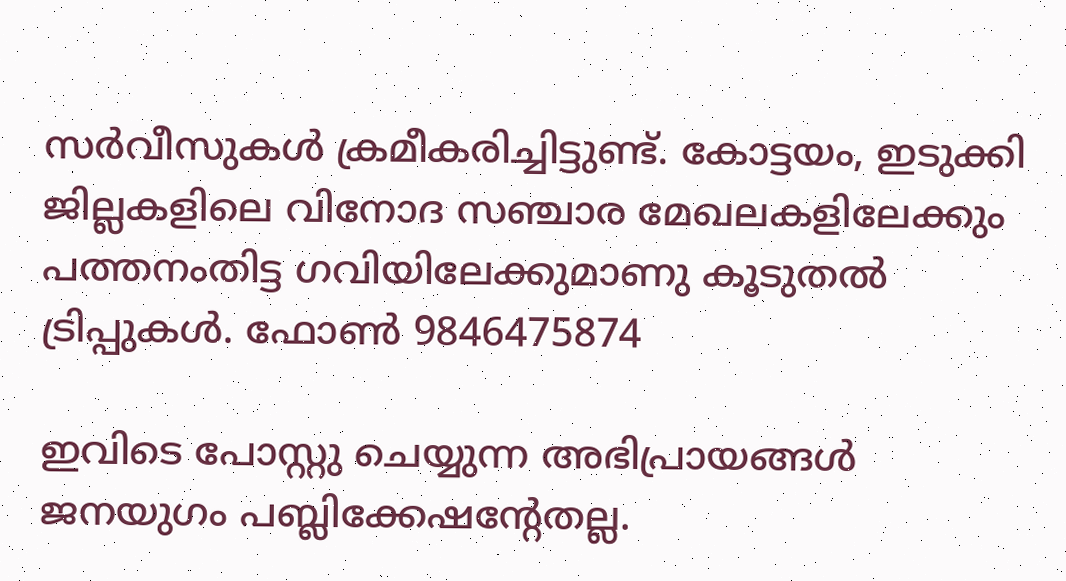സർവീസുകൾ ക്രമീകരിച്ചിട്ടുണ്ട്. കോട്ടയം, ഇടുക്കി ജില്ലകളിലെ വിനോദ സഞ്ചാര മേഖലകളിലേക്കും പത്തനംതിട്ട ഗവിയിലേക്കുമാണു കൂടുതൽ ട്രിപ്പുകൾ. ഫോണ്‍ 9846475874

ഇവിടെ പോസ്റ്റു ചെയ്യുന്ന അഭിപ്രായങ്ങള്‍ ജനയുഗം പബ്ലിക്കേഷന്റേതല്ല.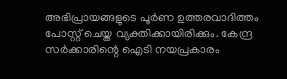അഭിപ്രായങ്ങളുടെ പൂര്‍ണ ഉത്തരവാദിത്തം പോസ്റ്റ് ചെയ്ത വ്യക്തിക്കായിരിക്കും. കേന്ദ്ര സര്‍ക്കാരിന്റെ ഐടി നയപ്രകാരം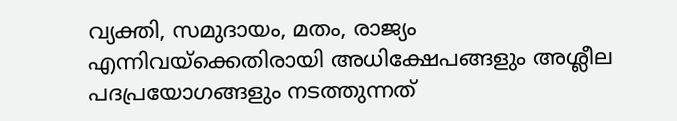വ്യക്തി, സമുദായം, മതം, രാജ്യം എന്നിവയ്‌ക്കെതിരായി അധിക്ഷേപങ്ങളും അശ്ലീല പദപ്രയോഗങ്ങളും നടത്തുന്നത്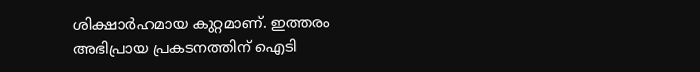ശിക്ഷാര്‍ഹമായ കുറ്റമാണ്. ഇത്തരം അഭിപ്രായ പ്രകടനത്തിന് ഐടി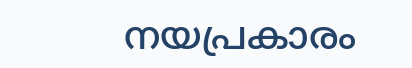നയപ്രകാരം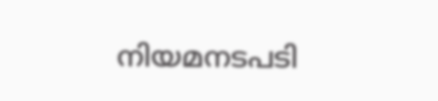നിയമനടപടി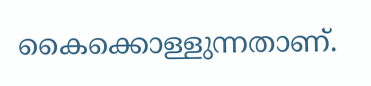കൈക്കൊള്ളുന്നതാണ്.